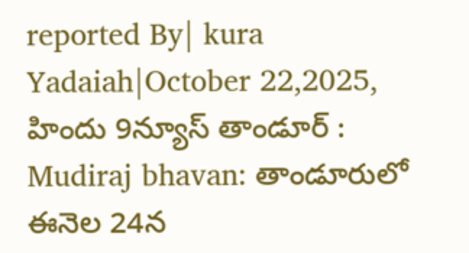reported By| kura Yadaiah|October 22,2025,
హిందు 9న్యూస్ తాండూర్ :
Mudiraj bhavan: తాండూరులో ఈనెల 24న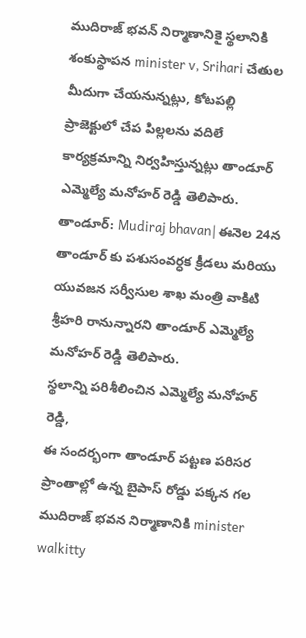ముదిరాజ్ భవన్ నిర్మాణానికై స్థలానికి శంకుస్థాపన minister v, Srihari చేతుల మీదుగా చేయనున్నట్లు, కోటపల్లి ప్రాజెక్టులో చేప పిల్లలను వదిలే కార్యక్రమాన్ని నిర్వహిస్తున్నట్లు తాండూర్ ఎమ్మెల్యే మనోహర్ రెడ్డి తెలిపారు.
తాండూర్: Mudiraj bhavan| ఈనెల 24న తాండూర్ కు పశుసంవర్ధక క్రీడలు మరియు యువజన సర్వీసుల శాఖ మంత్రి వాకిటి శ్రీహరి రానున్నారని తాండూర్ ఎమ్మెల్యే మనోహర్ రెడ్డి తెలిపారు.
స్థలాన్ని పరిశీలించిన ఎమ్మెల్యే మనోహర్ రెడ్డి,
ఈ సందర్భంగా తాండూర్ పట్టణ పరిసర ప్రాంతాల్లో ఉన్న బైపాస్ రోడ్డు పక్కన గల ముదిరాజ్ భవన నిర్మాణానికి minister walkitty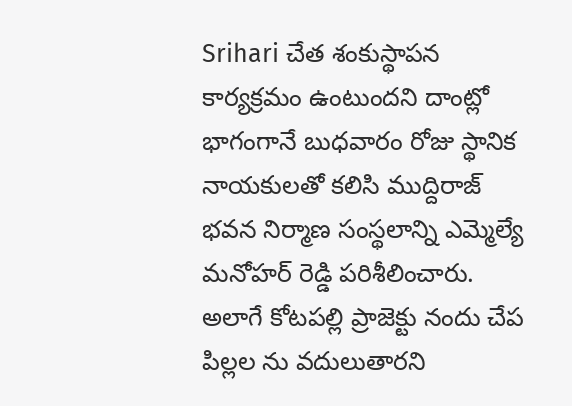Srihari చేత శంకుస్థాపన కార్యక్రమం ఉంటుందని దాంట్లో భాగంగానే బుధవారం రోజు స్థానిక నాయకులతో కలిసి ముద్దిరాజ్ భవన నిర్మాణ సంస్థలాన్ని ఎమ్మెల్యే మనోహర్ రెడ్డి పరిశీలించారు. అలాగే కోటపల్లి ప్రాజెక్టు నందు చేప పిల్లల ను వదులుతారని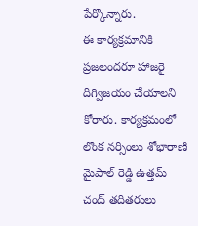పేర్కొన్నారు.
ఈ కార్యక్రమానికి ప్రజలందరూ హాజరై దిగ్విజయం చేయాలని కోరారు. కార్యక్రమంలో లొంక నర్సింలు శోభారాణి మైపాల్ రెడ్డి ఉత్తమ్ చంద్ తదితరులు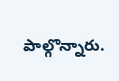పాల్గొన్నారు.